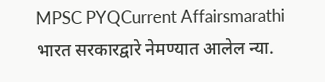MPSC PYQCurrent Affairsmarathi
भारत सरकारद्वारे नेमण्यात आलेल न्या.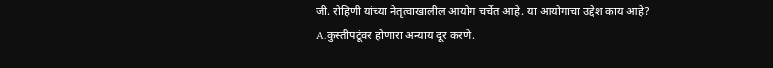जी. रोहिणी यांच्या नेतृत्वाखालील आयोग चर्चेत आहे. या आयोगाचा उद्देश काय आहे?
A.कुस्तीपटूंवर होणारा अन्याय दूर करणे.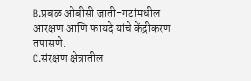B.प्रबळ ओबीसी जाती-गटांमधील आरक्षण आणि फायदे यांचे केंद्रीकरण तपासणे.
C.संरक्षण क्षेत्रातील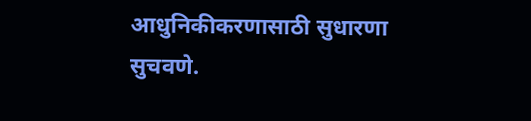आधुनिकीकरणासाठी सुधारणा सुचवणे.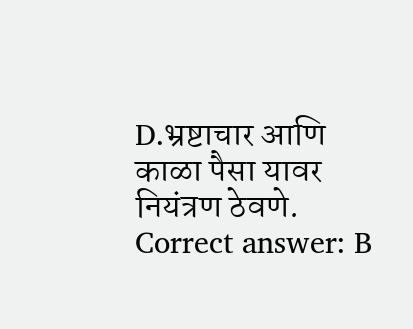D.भ्रष्टाचार आणि काळा पैसा यावर नियंत्रण ठेवणे.
Correct answer: B